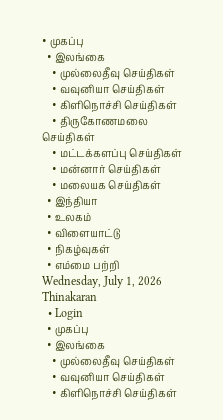• முகப்பு
  • இலங்கை
    • முல்லைதீவு செய்திகள்
    • வவுனியா செய்திகள்
    • கிளிநொச்சி செய்திகள்
    • திருகோணமலை செய்திகள்
    • மட்டக்களப்பு செய்திகள்
    • மன்னார் செய்திகள்
    • மலையக செய்திகள்
  • இந்தியா
  • உலகம்
  • விளையாட்டு
  • நிகழ்வுகள்
  • எம்மை பற்றி
Wednesday, July 1, 2026
Thinakaran
  • Login
  • முகப்பு
  • இலங்கை
    • முல்லைதீவு செய்திகள்
    • வவுனியா செய்திகள்
    • கிளிநொச்சி செய்திகள்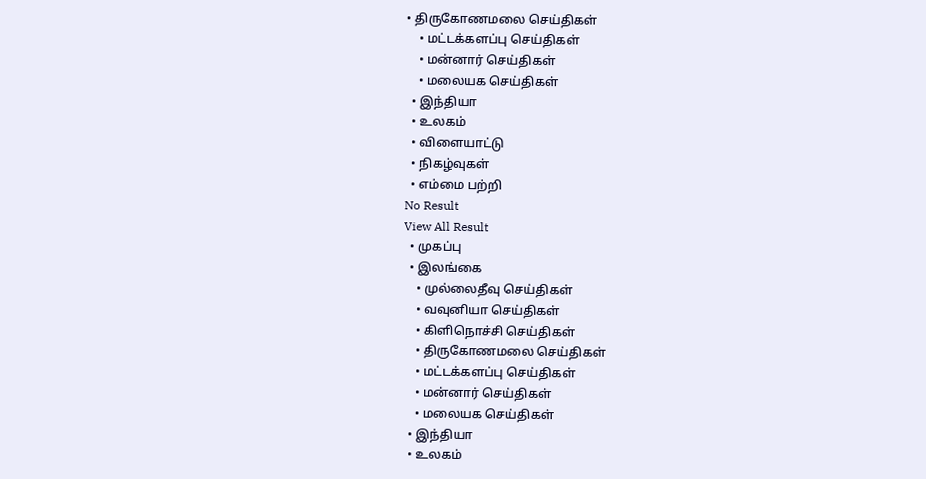• திருகோணமலை செய்திகள்
    • மட்டக்களப்பு செய்திகள்
    • மன்னார் செய்திகள்
    • மலையக செய்திகள்
  • இந்தியா
  • உலகம்
  • விளையாட்டு
  • நிகழ்வுகள்
  • எம்மை பற்றி
No Result
View All Result
  • முகப்பு
  • இலங்கை
    • முல்லைதீவு செய்திகள்
    • வவுனியா செய்திகள்
    • கிளிநொச்சி செய்திகள்
    • திருகோணமலை செய்திகள்
    • மட்டக்களப்பு செய்திகள்
    • மன்னார் செய்திகள்
    • மலையக செய்திகள்
  • இந்தியா
  • உலகம்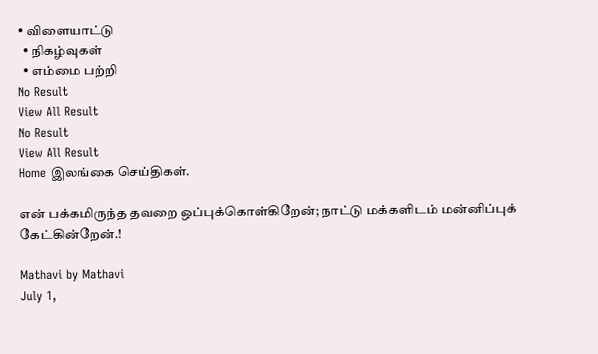• விளையாட்டு
  • நிகழ்வுகள்
  • எம்மை பற்றி
No Result
View All Result
No Result
View All Result
Home இலங்கை செய்திகள்.

என் பக்கமிருந்த தவறை ஒப்புக்கொள்கிறேன்; நாட்டு மக்களிடம் மன்னிப்புக் கேட்கின்றேன்.!

Mathavi by Mathavi
July 1,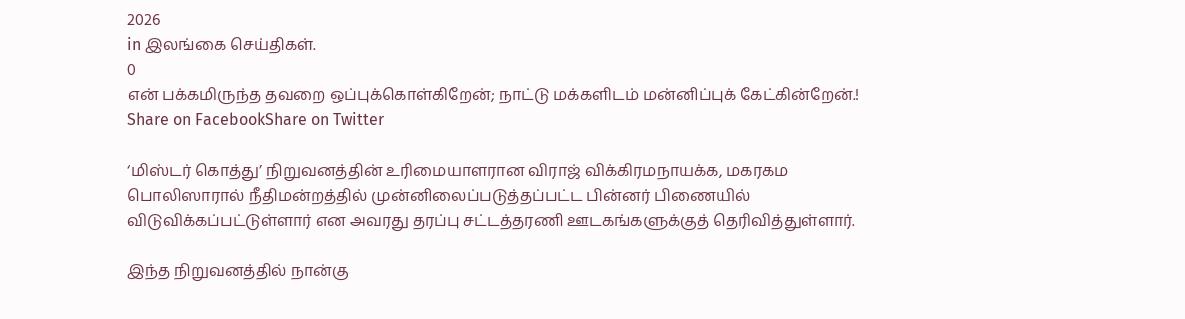2026
in இலங்கை செய்திகள்.
0
என் பக்கமிருந்த தவறை ஒப்புக்கொள்கிறேன்; நாட்டு மக்களிடம் மன்னிப்புக் கேட்கின்றேன்.!
Share on FacebookShare on Twitter

‘மிஸ்டர் கொத்து’ நிறுவனத்தின் உரிமையாளரான விராஜ் விக்கிரமநாயக்க, மகரகம பொலிஸாரால் நீதிமன்றத்தில் முன்னிலைப்படுத்தப்பட்ட பின்னர் பிணையில் விடுவிக்கப்பட்டுள்ளார் என அவரது தரப்பு சட்டத்தரணி ஊடகங்களுக்குத் தெரிவித்துள்ளார்.

இந்த நிறுவனத்தில் நான்கு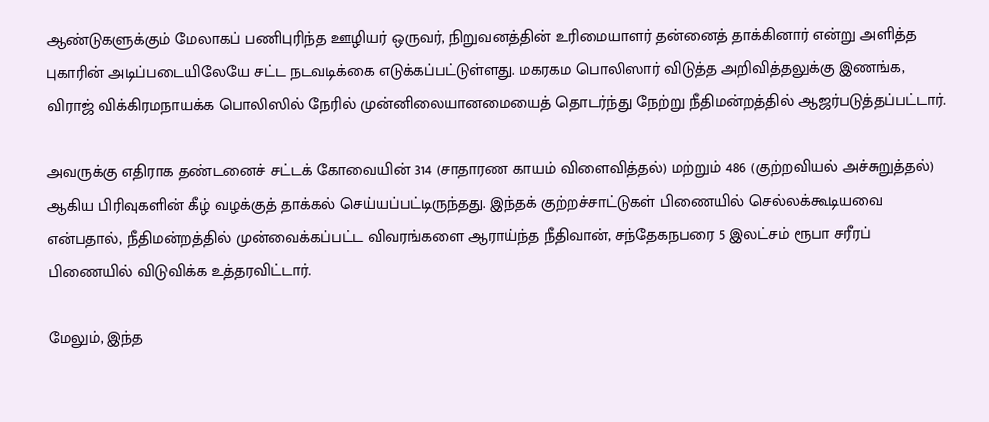ஆண்டுகளுக்கும் மேலாகப் பணிபுரிந்த ஊழியர் ஒருவர், நிறுவனத்தின் உரிமையாளர் தன்னைத் தாக்கினார் என்று அளித்த புகாரின் அடிப்படையிலேயே சட்ட நடவடிக்கை எடுக்கப்பட்டுள்ளது. மகரகம பொலிஸார் விடுத்த அறிவித்தலுக்கு இணங்க, விராஜ் விக்கிரமநாயக்க பொலிஸில் நேரில் முன்னிலையானமையைத் தொடர்ந்து நேற்று நீதிமன்றத்தில் ஆஜர்படுத்தப்பட்டார்.

அவருக்கு எதிராக தண்டனைச் சட்டக் கோவையின் 314 (சாதாரண காயம் விளைவித்தல்) மற்றும் 486 (குற்றவியல் அச்சுறுத்தல்) ஆகிய பிரிவுகளின் கீழ் வழக்குத் தாக்கல் செய்யப்பட்டிருந்தது. இந்தக் குற்றச்சாட்டுகள் பிணையில் செல்லக்கூடியவை என்பதால், நீதிமன்றத்தில் முன்வைக்கப்பட்ட விவரங்களை ஆராய்ந்த நீதிவான், சந்தேகநபரை 5 இலட்சம் ரூபா சரீரப் பிணையில் விடுவிக்க உத்தரவிட்டார்.

மேலும், இந்த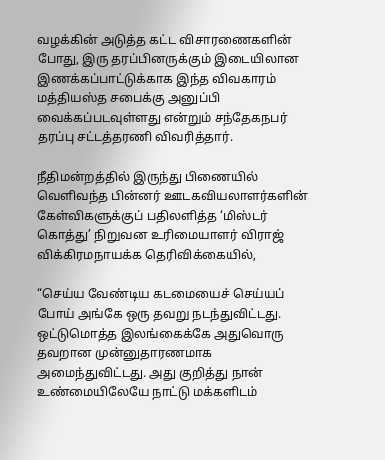வழக்கின் அடுத்த கட்ட விசாரணைகளின் போது, இரு தரப்பினருக்கும் இடையிலான இணக்கப்பாட்டுக்காக இந்த விவகாரம் மத்தியஸ்த சபைக்கு அனுப்பி வைக்கப்படவுள்ளது என்றும் சந்தேகநபர் தரப்பு சட்டத்தரணி விவரித்தார்.

நீதிமன்றத்தில் இருந்து பிணையில் வெளிவந்த பின்னர் ஊடகவியலாளர்களின் கேள்விகளுக்குப் பதிலளித்த ‘மிஸ்டர் கொத்து’ நிறுவன உரிமையாளர் விராஜ் விக்கிரமநாயக்க தெரிவிக்கையில்,

“செய்ய வேண்டிய கடமையைச் செய்யப் போய் அங்கே ஒரு தவறு நடந்துவிட்டது. ஒட்டுமொத்த இலங்கைக்கே அதுவொரு தவறான முன்னுதாரணமாக அமைந்துவிட்டது. அது குறித்து நான் உண்மையிலேயே நாட்டு மக்களிடம்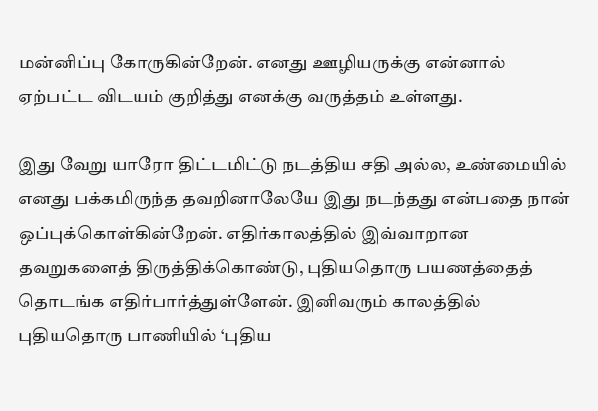மன்னிப்பு கோருகின்றேன். எனது ஊழியருக்கு என்னால் ஏற்பட்ட விடயம் குறித்து எனக்கு வருத்தம் உள்ளது.

இது வேறு யாரோ திட்டமிட்டு நடத்திய சதி அல்ல, உண்மையில் எனது பக்கமிருந்த தவறினாலேயே இது நடந்தது என்பதை நான் ஒப்புக்கொள்கின்றேன். எதிர்காலத்தில் இவ்வாறான தவறுகளைத் திருத்திக்கொண்டு, புதியதொரு பயணத்தைத் தொடங்க எதிர்பார்த்துள்ளேன். இனிவரும் காலத்தில் புதியதொரு பாணியில் ‘புதிய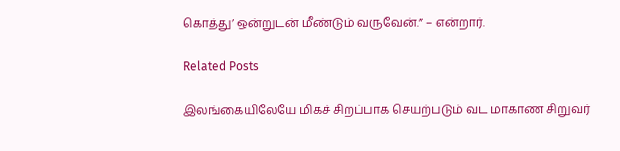கொத்து’ ஒன்றுடன் மீண்டும் வருவேன்.” – என்றார்.

Related Posts

இலங்கையிலேயே மிகச் சிறப்பாக செயற்படும் வட மாகாண சிறுவர்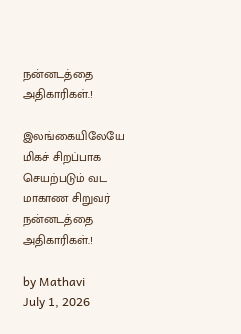நன்னடத்தை அதிகாரிகள்.!

இலங்கையிலேயே மிகச் சிறப்பாக செயற்படும் வட மாகாண சிறுவர் நன்னடத்தை அதிகாரிகள்.!

by Mathavi
July 1, 2026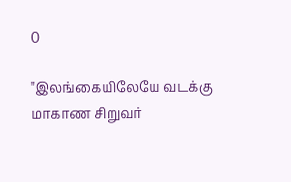0

"இலங்கையிலேயே வடக்கு மாகாண சிறுவர்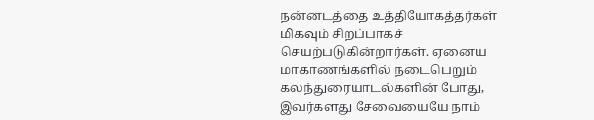நன்னடத்தை உத்தியோகத்தர்கள் மிகவும் சிறப்பாகச் செயற்படுகின்றார்கள். ஏனைய மாகாணங்களில் நடைபெறும் கலந்துரையாடல்களின் போது, இவர்களது சேவையையே நாம்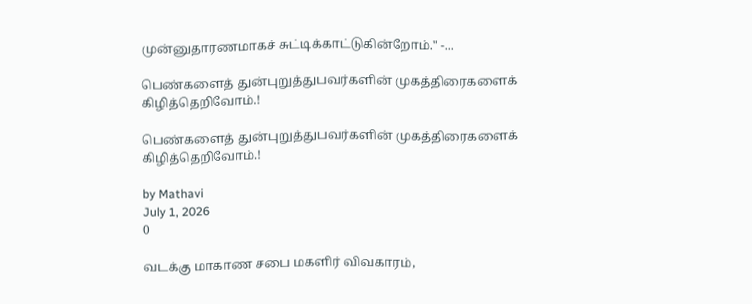முன்னுதாரணமாகச் சுட்டிக்காட்டுகின்றோம்." -...

பெண்களைத் துன்புறுத்துபவர்களின் முகத்திரைகளைக் கிழித்தெறிவோம்.!

பெண்களைத் துன்புறுத்துபவர்களின் முகத்திரைகளைக் கிழித்தெறிவோம்.!

by Mathavi
July 1, 2026
0

வடக்கு மாகாண சபை மகளிர் விவகாரம்,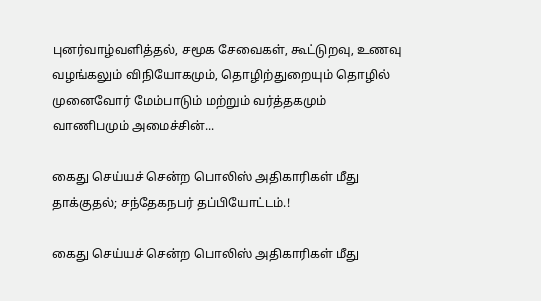புனர்வாழ்வளித்தல், சமூக சேவைகள், கூட்டுறவு, உணவு வழங்கலும் விநியோகமும், தொழிற்துறையும் தொழில் முனைவோர் மேம்பாடும் மற்றும் வர்த்தகமும் வாணிபமும் அமைச்சின்...

கைது செய்யச் சென்ற பொலிஸ் அதிகாரிகள் மீது தாக்குதல்; சந்தேகநபர் தப்பியோட்டம்.!

கைது செய்யச் சென்ற பொலிஸ் அதிகாரிகள் மீது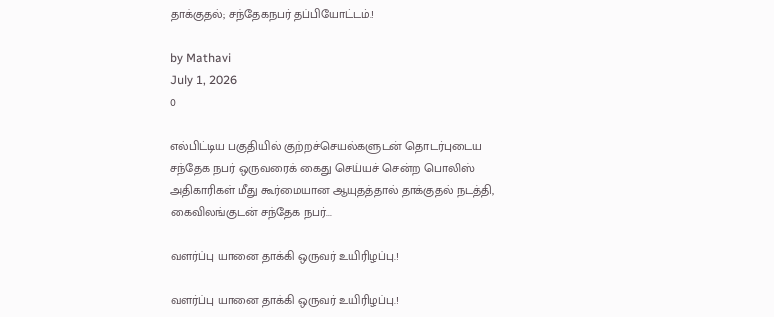தாக்குதல்; சந்தேகநபர் தப்பியோட்டம்.!

by Mathavi
July 1, 2026
0

எல்பிட்டிய பகுதியில் குற்றச்செயல்களுடன் தொடர்புடைய சந்தேக நபர் ஒருவரைக் கைது செய்யச் சென்ற பொலிஸ் அதிகாரிகள் மீது கூர்மையான ஆயுதத்தால் தாக்குதல் நடத்தி, கைவிலங்குடன் சந்தேக நபர்...

வளர்ப்பு யானை தாக்கி ஒருவர் உயிரிழப்பு.!

வளர்ப்பு யானை தாக்கி ஒருவர் உயிரிழப்பு.!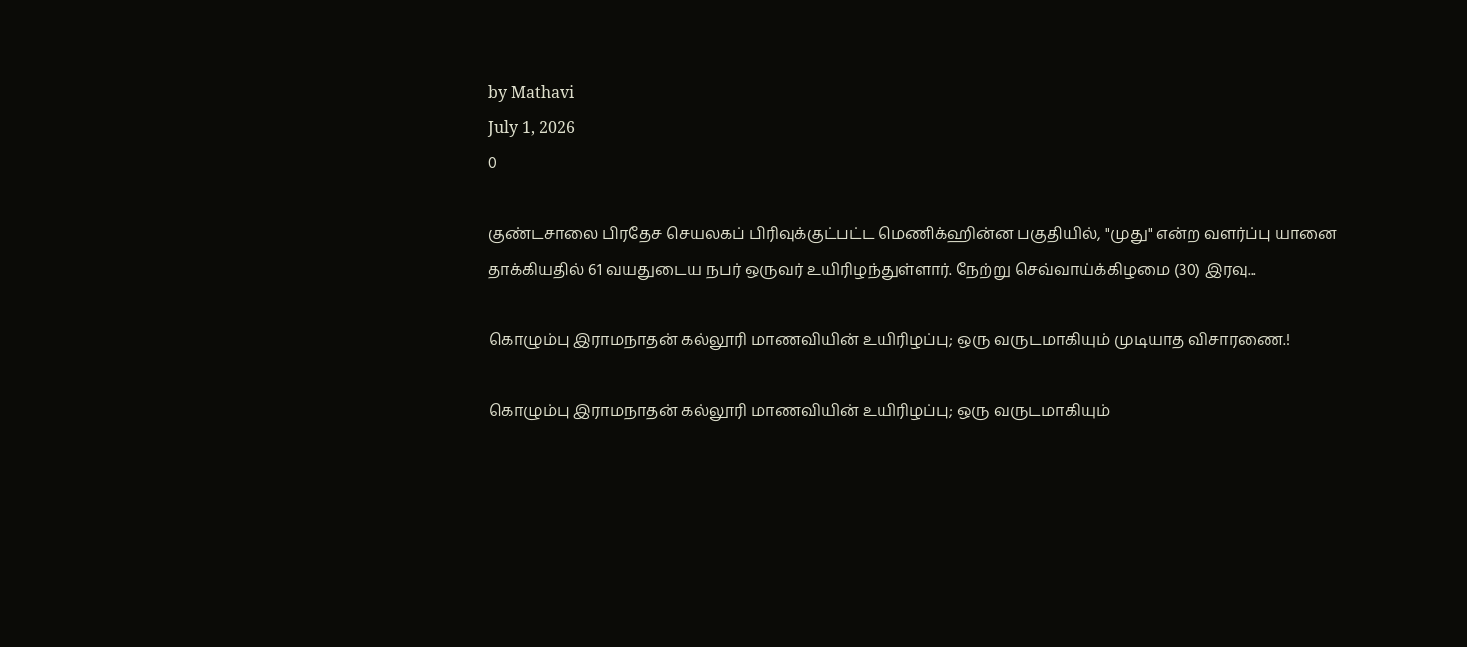by Mathavi
July 1, 2026
0

குண்டசாலை பிரதேச செயலகப் பிரிவுக்குட்பட்ட மெணிக்ஹின்ன பகுதியில், "முது" என்ற வளர்ப்பு யானை தாக்கியதில் 61 வயதுடைய நபர் ஒருவர் உயிரிழந்துள்ளார். நேற்று செவ்வாய்க்கிழமை (30) இரவு...

கொழும்பு இராமநாதன் கல்லூரி மாணவியின் உயிரிழப்பு; ஒரு வருடமாகியும் முடியாத விசாரணை.!

கொழும்பு இராமநாதன் கல்லூரி மாணவியின் உயிரிழப்பு; ஒரு வருடமாகியும்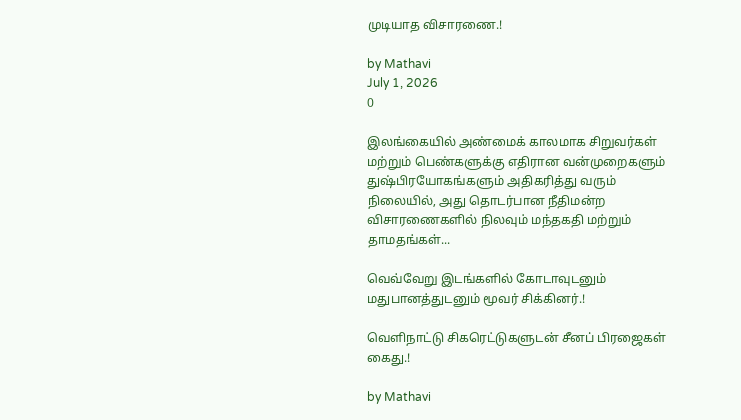முடியாத விசாரணை.!

by Mathavi
July 1, 2026
0

இலங்கையில் அண்மைக் காலமாக சிறுவர்கள் மற்றும் பெண்களுக்கு எதிரான வன்முறைகளும் துஷ்பிரயோகங்களும் அதிகரித்து வரும் நிலையில், அது தொடர்பான நீதிமன்ற விசாரணைகளில் நிலவும் மந்தகதி மற்றும் தாமதங்கள்...

வெவ்வேறு இடங்களில் கோடாவுடனும் மதுபானத்துடனும் மூவர் சிக்கினர்.!

வெளிநாட்டு சிகரெட்டுகளுடன் சீனப் பிரஜைகள் கைது.!

by Mathavi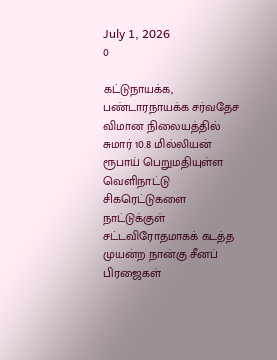July 1, 2026
0

கட்டுநாயக்க, பண்டாரநாயக்க சர்வதேச விமான நிலையத்தில் சுமார் 10.8 மில்லியன் ரூபாய் பெறுமதியுள்ள வெளிநாட்டு சிகரெட்டுகளை நாட்டுக்குள் சட்டவிரோதமாகக் கடத்த முயன்ற நான்கு சீனப் பிரஜைகள்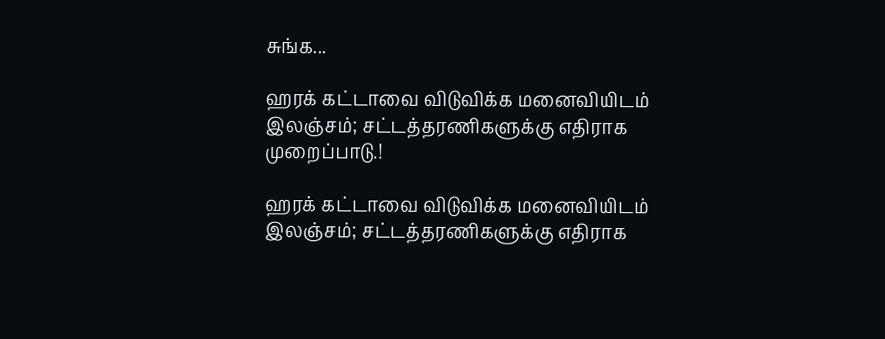சுங்க...

ஹரக் கட்டாவை விடுவிக்க மனைவியிடம் இலஞ்சம்; சட்டத்தரணிகளுக்கு எதிராக முறைப்பாடு.!

ஹரக் கட்டாவை விடுவிக்க மனைவியிடம் இலஞ்சம்; சட்டத்தரணிகளுக்கு எதிராக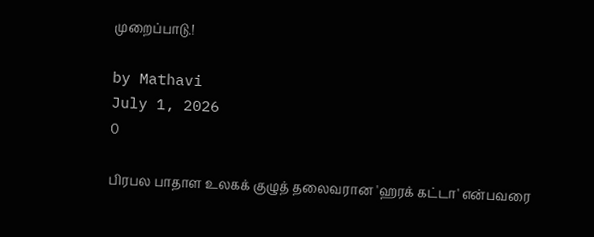முறைப்பாடு.!

by Mathavi
July 1, 2026
0

பிரபல பாதாள உலகக் குழுத் தலைவரான 'ஹரக் கட்டா' என்பவரை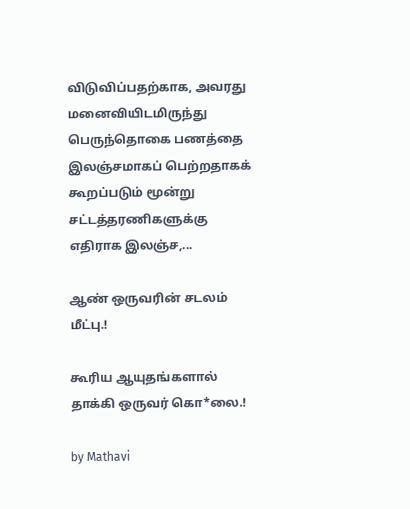விடுவிப்பதற்காக, அவரது மனைவியிடமிருந்து பெருந்தொகை பணத்தை இலஞ்சமாகப் பெற்றதாகக் கூறப்படும் மூன்று சட்டத்தரணிகளுக்கு எதிராக இலஞ்ச,...

ஆண் ஒருவரின் சடலம் மீட்பு.!

கூரிய ஆயுதங்களால் தாக்கி ஒருவர் கொ*லை.!

by Mathavi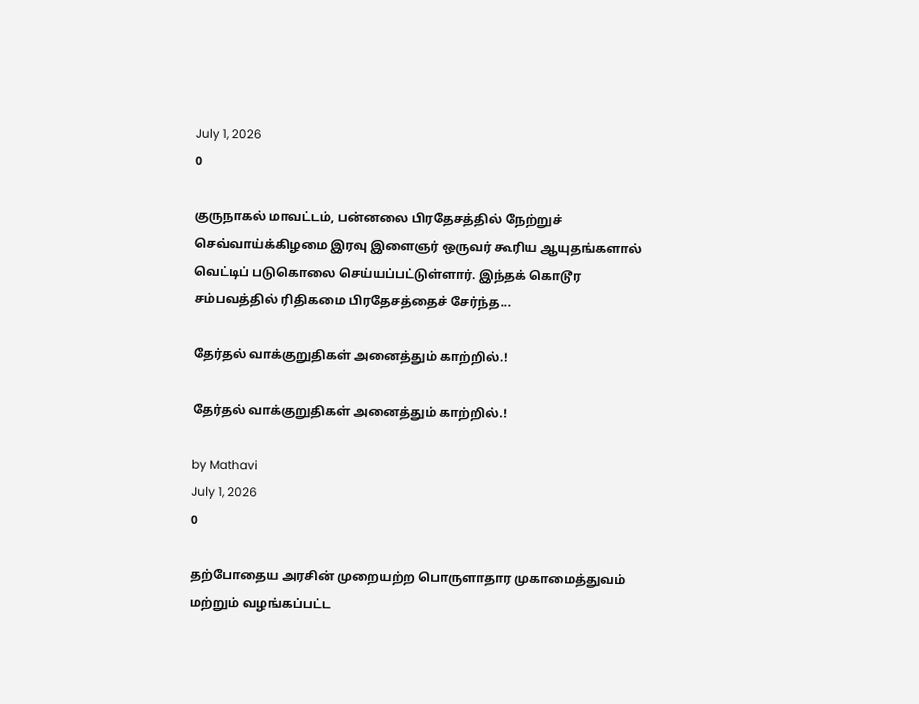July 1, 2026
0

குருநாகல் மாவட்டம், பன்னலை பிரதேசத்தில் நேற்றுச் செவ்வாய்க்கிழமை இரவு இளைஞர் ஒருவர் கூரிய ஆயுதங்களால் வெட்டிப் படுகொலை செய்யப்பட்டுள்ளார். இந்தக் கொடூர சம்பவத்தில் ரிதிகமை பிரதேசத்தைச் சேர்ந்த...

தேர்தல் வாக்குறுதிகள் அனைத்தும் காற்றில்.!

தேர்தல் வாக்குறுதிகள் அனைத்தும் காற்றில்.!

by Mathavi
July 1, 2026
0

தற்போதைய அரசின் முறையற்ற பொருளாதார முகாமைத்துவம் மற்றும் வழங்கப்பட்ட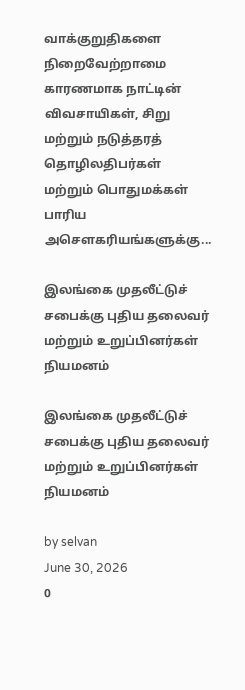வாக்குறுதிகளை நிறைவேற்றாமை காரணமாக நாட்டின் விவசாயிகள், சிறு மற்றும் நடுத்தரத் தொழிலதிபர்கள் மற்றும் பொதுமக்கள் பாரிய அசௌகரியங்களுக்கு...

இலங்கை முதலீட்டுச் சபைக்கு புதிய தலைவர் மற்றும் உறுப்பினர்கள் நியமனம்

இலங்கை முதலீட்டுச் சபைக்கு புதிய தலைவர் மற்றும் உறுப்பினர்கள் நியமனம்

by selvan
June 30, 2026
0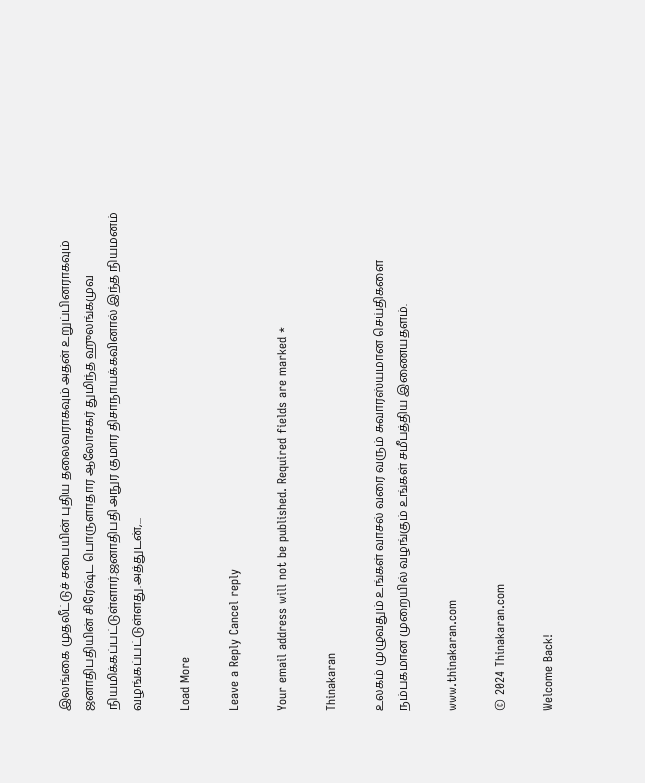இலங்கை முதலீட்டுச் சபையின் புதிய தலைவராகவும் அதன் உறுப்பினராகவும் ஜனாதிபதியின் சிரேஷ்ட பொருளாதார ஆலோசகர் துமிந்த ஹுலங்கமுவ நியமிக்கப்பட்டுள்ளார்.ஜனாதிபதி அநுர குமார திசாநாயக்கவினால் இந்த நியமனம் வழங்கப்பட்டுள்ளது.அத்துடன்,...

Load More

Leave a Reply Cancel reply

Your email address will not be published. Required fields are marked *

Thinakaran

உலகம் முழுவதும் உங்கள் வாசல் வரை வரும் சுவாரஸ்யமான செய்திகளை நம்பகமான முறையில் வழங்கும் உங்கள் சமீபத்திய இணையதளம்.

www.thinakaran.com

© 2024 Thinakaran.com

Welcome Back!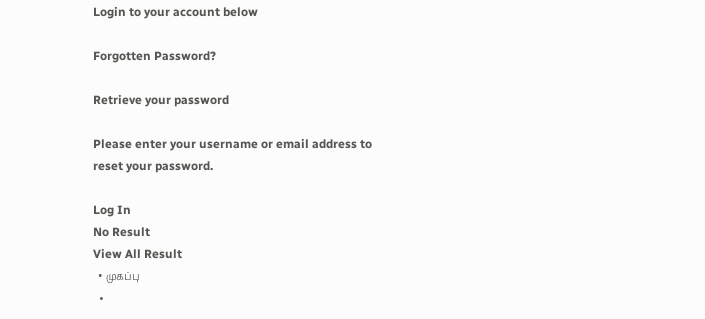Login to your account below

Forgotten Password?

Retrieve your password

Please enter your username or email address to reset your password.

Log In
No Result
View All Result
  • முகப்பு
  •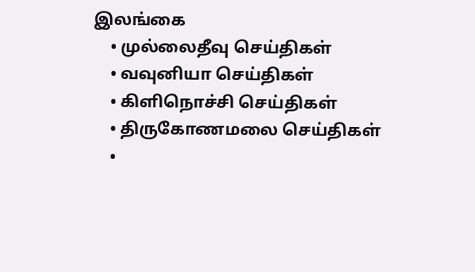இலங்கை
    • முல்லைதீவு செய்திகள்
    • வவுனியா செய்திகள்
    • கிளிநொச்சி செய்திகள்
    • திருகோணமலை செய்திகள்
    •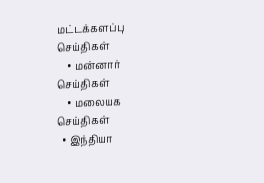மட்டக்களப்பு செய்திகள்
    • மன்னார் செய்திகள்
    • மலையக செய்திகள்
  • இந்தியா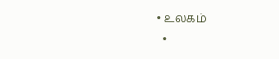• உலகம்
  •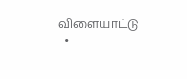விளையாட்டு
  •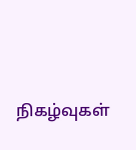நிகழ்வுகள்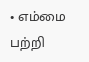• எம்மை பற்றி